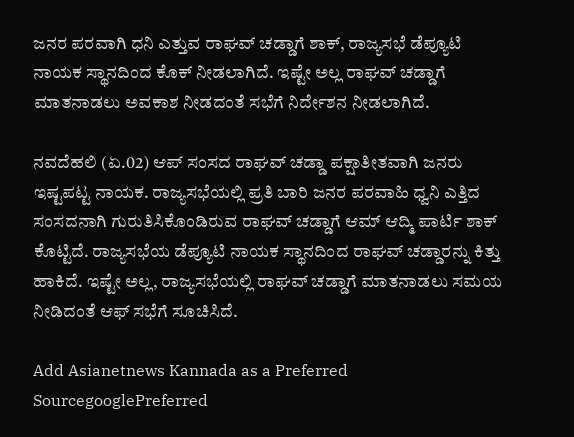ಜನರ ಪರವಾಗಿ ಧನಿ ಎತ್ತುವ ರಾಘವ್ ಚಡ್ಡಾಗೆ ಶಾಕ್, ರಾಜ್ಯಸಭೆ ಡೆಪ್ಯೂಟಿ ನಾಯಕ ಸ್ಥಾನದಿಂದ ಕೊಕ್ ನೀಡಲಾಗಿದೆ. ಇಷ್ಟೇ ಅಲ್ಲ ರಾಘವ್ ಚಡ್ಡಾಗೆ ಮಾತನಾಡಲು ಅವಕಾಶ ನೀಡದಂತೆ ಸಭೆಗೆ ನಿರ್ದೇಶನ ನೀಡಲಾಗಿದೆ.

ನವದೆಹಲಿ (ಏ.02) ಆಪ್ ಸಂಸದ ರಾಘವ್ ಚಡ್ಡಾ ಪಕ್ಷಾತೀತವಾಗಿ ಜನರು ಇಷ್ಟಪಟ್ಟ ನಾಯಕ. ರಾಜ್ಯಸಭೆಯಲ್ಲಿ ಪ್ರತಿ ಬಾರಿ ಜನರ ಪರವಾಹಿ ಧ್ವನಿ ಎತ್ತಿದ ಸಂಸದನಾಗಿ ಗುರುತಿಸಿಕೊಂಡಿರುವ ರಾಘವ್ ಚಡ್ಡಾಗೆ ಆಮ್ ಆದ್ಮಿ ಪಾರ್ಟಿ ಶಾಕ್ ಕೊಟ್ಟಿದೆ. ರಾಜ್ಯಸಭೆಯ ಡೆಪ್ಯೂಟಿ ನಾಯಕ ಸ್ಥಾನದಿಂದ ರಾಘವ್ ಚಡ್ಡಾರನ್ನು ಕಿತ್ತು ಹಾಕಿದೆ. ಇಷ್ಟೇ ಅಲ್ಲ, ರಾಜ್ಯಸಭೆಯಲ್ಲಿ ರಾಘವ್ ಚಡ್ಡಾಗೆ ಮಾತನಾಡಲು ಸಮಯ ನೀಡಿದಂತೆ ಆಫ್ ಸಭೆಗೆ ಸೂಚಿಸಿದೆ.

Add Asianetnews Kannada as a Preferred SourcegooglePreferred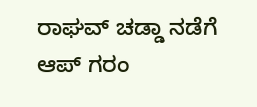ರಾಘವ್ ಚಡ್ಡಾ ನಡೆಗೆ ಆಪ್ ಗರಂ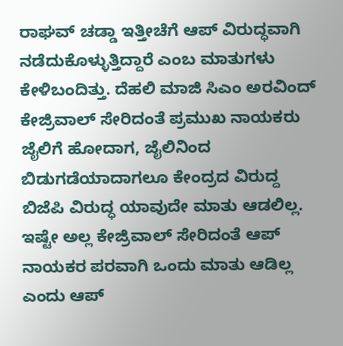ರಾಘವ್ ಚಡ್ಡಾ ಇತ್ತೀಚೆಗೆ ಆಪ್ ವಿರುದ್ಧವಾಗಿ ನಡೆದುಕೊಳ್ಳುತ್ತಿದ್ದಾರೆ ಎಂಬ ಮಾತುಗಳು ಕೇಳಿಬಂದಿತ್ತು. ದೆಹಲಿ ಮಾಜಿ ಸಿಎಂ ಅರವಿಂದ್ ಕೇಜ್ರಿವಾಲ್ ಸೇರಿದಂತೆ ಪ್ರಮುಖ ನಾಯಕರು ಜೈಲಿಗೆ ಹೋದಾಗ, ಜೈಲಿನಿಂದ ಬಿಡುಗಡೆಯಾದಾಗಲೂ ಕೇಂದ್ರದ ವಿರುದ್ದ ಬಿಜೆಪಿ ವಿರುದ್ಧ ಯಾವುದೇ ಮಾತು ಆಡಲಿಲ್ಲ. ಇಷ್ಟೇ ಅಲ್ಲ ಕೇಜ್ರಿವಾಲ್ ಸೇರಿದಂತೆ ಆಪ್ ನಾಯಕರ ಪರವಾಗಿ ಒಂದು ಮಾತು ಆಡಿಲ್ಲ ಎಂದು ಆಪ್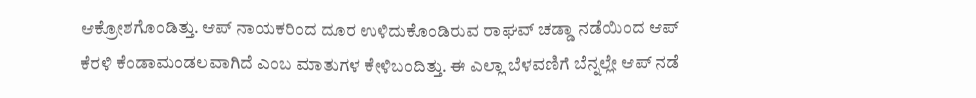ಆಕ್ರೋಶಗೊಂಡಿತ್ತು. ಆಪ್ ನಾಯಕರಿಂದ ದೂರ ಉಳಿದುಕೊಂಡಿರುವ ರಾಘವ್ ಚಡ್ಡಾ ನಡೆಯಿಂದ ಆಪ್ ಕೆರಳಿ ಕೆಂಡಾಮಂಡಲವಾಗಿದೆ ಎಂಬ ಮಾತುಗಳ ಕೇಳಿಬಂದಿತ್ತು. ಈ ಎಲ್ಲಾ ಬೆಳವಣಿಗೆ ಬೆನ್ನಲ್ಲೇ ಆಪ್ ನಡೆ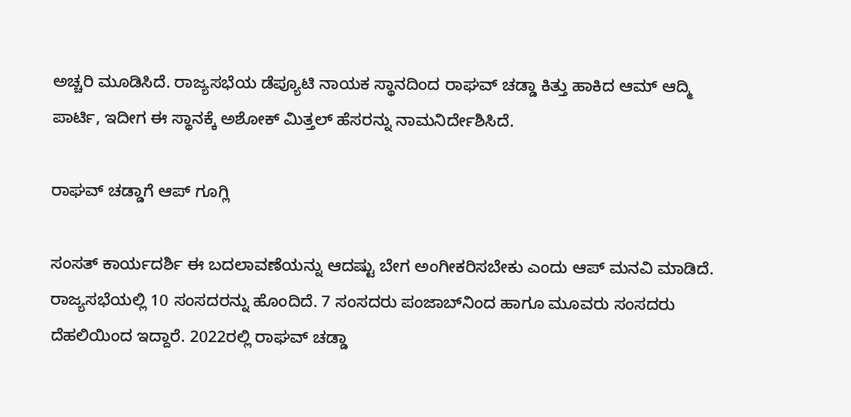ಅಚ್ಚರಿ ಮೂಡಿಸಿದೆ. ರಾಜ್ಯಸಭೆಯ ಡೆಪ್ಯೂಟಿ ನಾಯಕ ಸ್ಥಾನದಿಂದ ರಾಘವ್ ಚಡ್ಡಾ ಕಿತ್ತು ಹಾಕಿದ ಆಮ್ ಆದ್ಮಿ ಪಾರ್ಟಿ, ಇದೀಗ ಈ ಸ್ಥಾನಕ್ಕೆ ಅಶೋಕ್ ಮಿತ್ತಲ್ ಹೆಸರನ್ನು ನಾಮನಿರ್ದೇಶಿಸಿದೆ.

ರಾಘವ್ ಚಡ್ಡಾಗೆ ಆಪ್ ಗೂಗ್ಲಿ

ಸಂಸತ್ ಕಾರ್ಯದರ್ಶಿ ಈ ಬದಲಾವಣೆಯನ್ನು ಆದಷ್ಟು ಬೇಗ ಅಂಗೀಕರಿಸಬೇಕು ಎಂದು ಆಪ್ ಮನವಿ ಮಾಡಿದೆ. ರಾಜ್ಯಸಭೆಯಲ್ಲಿ 10 ಸಂಸದರನ್ನು ಹೊಂದಿದೆ. 7 ಸಂಸದರು ಪಂಜಾಬ್‌ನಿಂದ ಹಾಗೂ ಮೂವರು ಸಂಸದರು ದೆಹಲಿಯಿಂದ ಇದ್ದಾರೆ. 2022ರಲ್ಲಿ ರಾಘವ್ ಚಡ್ಡಾ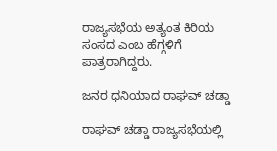ರಾಜ್ಯಸಭೆಯ ಅತ್ಯಂತ ಕಿರಿಯ ಸಂಸದ ಎಂಬ ಹೆಗ್ಗಳಿಗೆ ಪಾತ್ರರಾಗಿದ್ದರು.

ಜನರ ಧನಿಯಾದ ರಾಘವ್ ಚಡ್ಡಾ

ರಾಘವ್ ಚಡ್ಡಾ ರಾಜ್ಯಸಭೆಯಲ್ಲಿ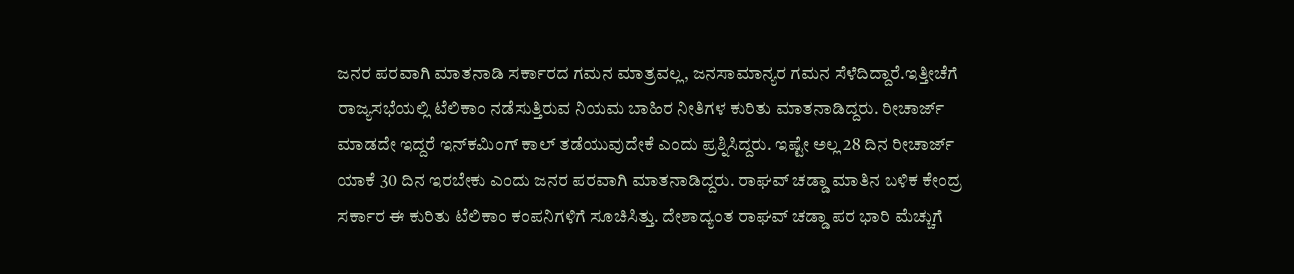ಜನರ ಪರವಾಗಿ ಮಾತನಾಡಿ ಸರ್ಕಾರದ ಗಮನ ಮಾತ್ರವಲ್ಲ, ಜನಸಾಮಾನ್ಯರ ಗಮನ ಸೆಳೆದಿದ್ದಾರೆ.ಇತ್ತೀಚೆಗೆ ರಾಜ್ಯಸಭೆಯಲ್ಲಿ ಟೆಲಿಕಾಂ ನಡೆಸುತ್ತಿರುವ ನಿಯಮ ಬಾಹಿರ ನೀತಿಗಳ ಕುರಿತು ಮಾತನಾಡಿದ್ದರು. ರೀಚಾರ್ಜ್ ಮಾಡದೇ ಇದ್ದರೆ ಇನ್‌ಕಮಿಂಗ್ ಕಾಲ್ ತಡೆಯುವುದೇಕೆ ಎಂದು ಪ್ರಶ್ನಿಸಿದ್ದರು. ಇಷ್ಟೇ ಅಲ್ಲ 28 ದಿನ ರೀಚಾರ್ಜ್ ಯಾಕೆ 30 ದಿನ ಇರಬೇಕು ಎಂದು ಜನರ ಪರವಾಗಿ ಮಾತನಾಡಿದ್ದರು. ರಾಘವ್ ಚಡ್ಡಾ ಮಾತಿನ ಬಳಿಕ ಕೇಂದ್ರ ಸರ್ಕಾರ ಈ ಕುರಿತು ಟೆಲಿಕಾಂ ಕಂಪನಿಗಳಿಗೆ ಸೂಚಿಸಿತ್ತು. ದೇಶಾದ್ಯಂತ ರಾಘವ್ ಚಡ್ಡಾ ಪರ ಭಾರಿ ಮೆಚ್ಚುಗೆ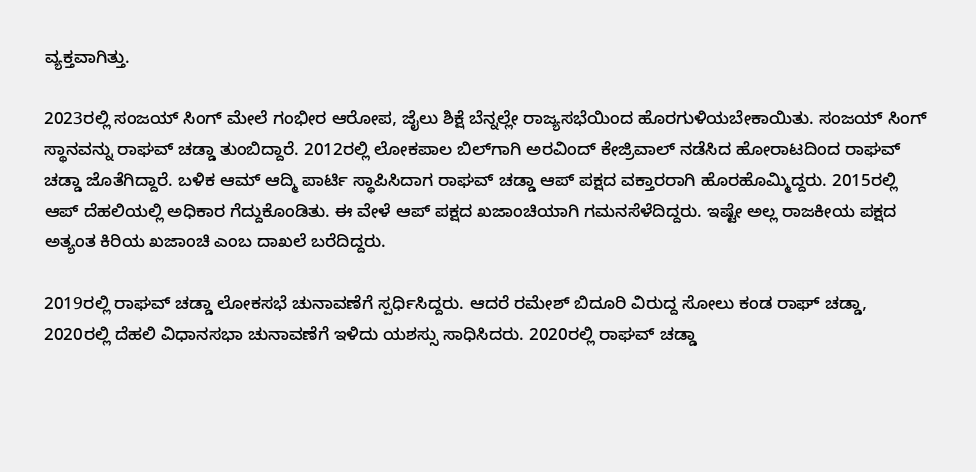ವ್ಯಕ್ತವಾಗಿತ್ತು.

2023ರಲ್ಲಿ ಸಂಜಯ್ ಸಿಂಗ್ ಮೇಲೆ ಗಂಭೀರ ಆರೋಪ, ಜೈಲು ಶಿಕ್ಷೆ ಬೆನ್ನಲ್ಲೇ ರಾಜ್ಯಸಭೆಯಿಂದ ಹೊರಗುಳಿಯಬೇಕಾಯಿತು. ಸಂಜಯ್ ಸಿಂಗ್ ಸ್ಥಾನವನ್ನು ರಾಘವ್ ಚಡ್ಡಾ ತುಂಬಿದ್ದಾರೆ. 2012ರಲ್ಲಿ ಲೋಕಪಾಲ ಬಿಲ್‌ಗಾಗಿ ಅರವಿಂದ್ ಕೇಜ್ರಿವಾಲ್ ನಡೆಸಿದ ಹೋರಾಟದಿಂದ ರಾಘವ್ ಚಡ್ಡಾ ಜೊತೆಗಿದ್ದಾರೆ. ಬಳಿಕ ಆಮ್ ಆದ್ಮಿ ಪಾರ್ಟಿ ಸ್ಥಾಪಿಸಿದಾಗ ರಾಘವ್ ಚಡ್ಡಾ ಆಪ್ ಪಕ್ಷದ ವಕ್ತಾರರಾಗಿ ಹೊರಹೊಮ್ಮಿದ್ದರು. 2015ರಲ್ಲಿ ಆಪ್ ದೆಹಲಿಯಲ್ಲಿ ಅಧಿಕಾರ ಗೆದ್ದುಕೊಂಡಿತು. ಈ ವೇಳೆ ಆಪ್ ಪಕ್ಷದ ಖಜಾಂಚಿಯಾಗಿ ಗಮನಸೆಳೆದಿದ್ದರು. ಇಷ್ಟೇ ಅಲ್ಲ ರಾಜಕೀಯ ಪಕ್ಷದ ಅತ್ಯಂತ ಕಿರಿಯ ಖಜಾಂಚಿ ಎಂಬ ದಾಖಲೆ ಬರೆದಿದ್ದರು.

2019ರಲ್ಲಿ ರಾಘವ್ ಚಡ್ಡಾ ಲೋಕಸಭೆ ಚುನಾವಣೆಗೆ ಸ್ಪರ್ಧಿಸಿದ್ದರು. ಆದರೆ ರಮೇಶ್ ಬಿದೂರಿ ವಿರುದ್ದ ಸೋಲು ಕಂಡ ರಾಘ್ ಚಡ್ಡಾ, 2020ರಲ್ಲಿ ದೆಹಲಿ ವಿಧಾನಸಭಾ ಚುನಾವಣೆಗೆ ಇಳಿದು ಯಶಸ್ಸು ಸಾಧಿಸಿದರು. 2020ರಲ್ಲಿ ರಾಘವ್ ಚಡ್ಡಾ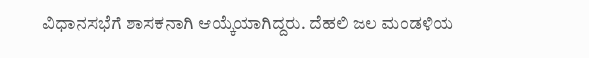ವಿಧಾನಸಭೆಗೆ ಶಾಸಕನಾಗಿ ಆಯ್ಕೆಯಾಗಿದ್ದರು. ದೆಹಲಿ ಜಲ ಮಂಡಳಿಯ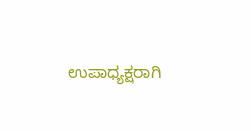ಉಪಾಧ್ಯಕ್ಷರಾಗಿ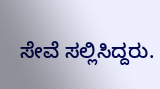ಸೇವೆ ಸಲ್ಲಿಸಿದ್ದರು.